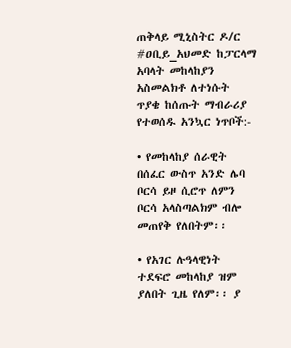ጠቅላይ ሚኒስትር ዶ/ር #ዐቢይ_አህመድ ከፓርላማ አባላት መከላከያን አስመልክቶ ለተነሱት ጥያቄ ከሰጡት ማብራሪያ የተወሰዱ አንኳር ነጥቦች:-

• የመከላከያ ሰራዊት በሰፈር ውስጥ አንድ ሌባ ቦርሳ ይዞ ሲሮጥ ለምን ቦርሳ አላስጣልክም ብሎ መጠየቅ የለበትም፡፡

• የአገር ሉዓላዊነት ተደፍሮ መከላከያ ዝም ያለበት ጊዜ የለም፡፡ ያ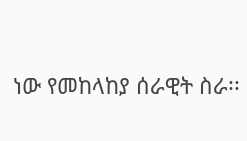ነው የመከላከያ ሰራዊት ስራ፡፡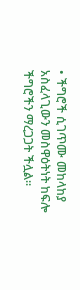• ችግሮች ሲገጥሙ መከላከያ አስፈላጊውን መስዋዕትነት ከፍሎ ችግሮችን ማረጋጋት ችሏል፡፡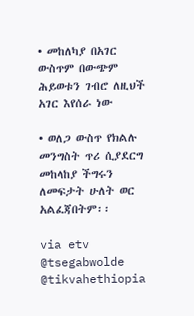• መከለካያ በአገር ውስጥም በውጭም ሕይወቱን ገብሮ ለዚህች አገር እየሰራ ነው

• ወለጋ ውስጥ የክልሉ መንግስት ጥሪ ሲያደርግ መከላከያ ችግሩን ለመፍታት ሁለት ወር አልፈጃበትም፡፡

via etv
@tsegabwolde @tikvahethiopia